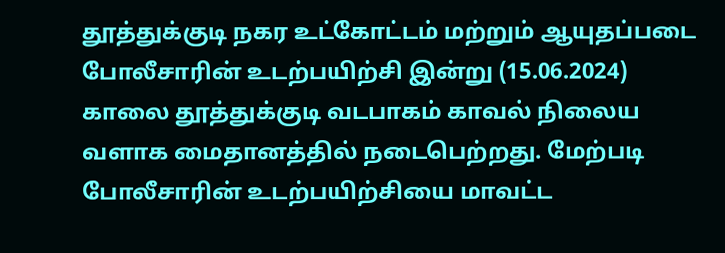தூத்துக்குடி நகர உட்கோட்டம் மற்றும் ஆயுதப்படை போலீசாரின் உடற்பயிற்சி இன்று (15.06.2024) காலை தூத்துக்குடி வடபாகம் காவல் நிலைய வளாக மைதானத்தில் நடைபெற்றது. மேற்படி போலீசாரின் உடற்பயிற்சியை மாவட்ட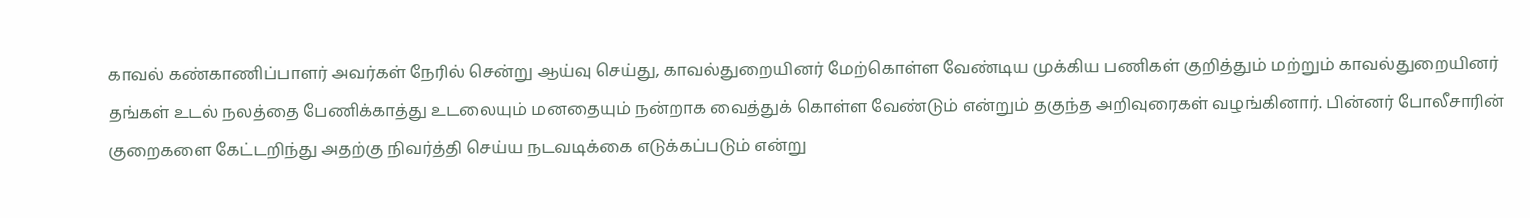காவல் கண்காணிப்பாளர் அவர்கள் நேரில் சென்று ஆய்வு செய்து, காவல்துறையினர் மேற்கொள்ள வேண்டிய முக்கிய பணிகள் குறித்தும் மற்றும் காவல்துறையினர் தங்கள் உடல் நலத்தை பேணிக்காத்து உடலையும் மனதையும் நன்றாக வைத்துக் கொள்ள வேண்டும் என்றும் தகுந்த அறிவுரைகள் வழங்கினார். பின்னர் போலீசாரின் குறைகளை கேட்டறிந்து அதற்கு நிவர்த்தி செய்ய நடவடிக்கை எடுக்கப்படும் என்று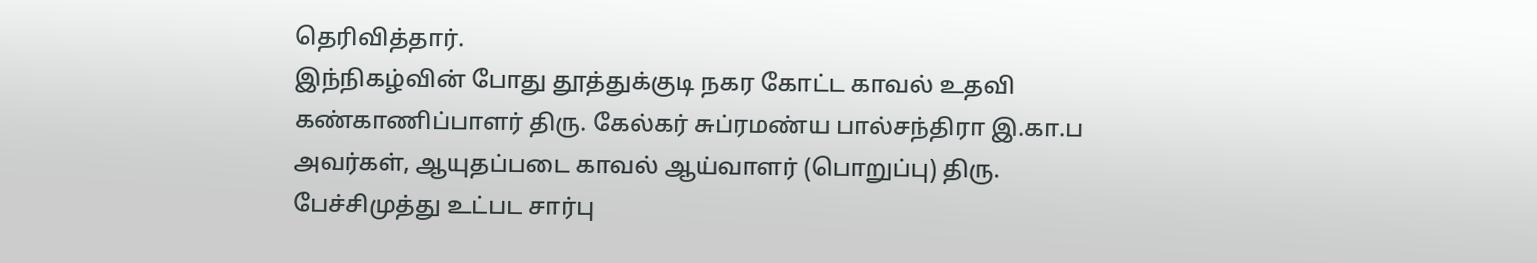தெரிவித்தார்.
இந்நிகழ்வின் போது தூத்துக்குடி நகர கோட்ட காவல் உதவி கண்காணிப்பாளர் திரு. கேல்கர் சுப்ரமண்ய பால்சந்திரா இ.கா.ப அவர்கள், ஆயுதப்படை காவல் ஆய்வாளர் (பொறுப்பு) திரு. பேச்சிமுத்து உட்பட சார்பு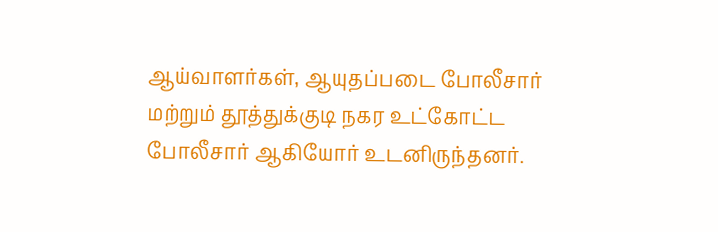ஆய்வாளர்கள், ஆயுதப்படை போலீசார் மற்றும் தூத்துக்குடி நகர உட்கோட்ட போலீசார் ஆகியோர் உடனிருந்தனர்.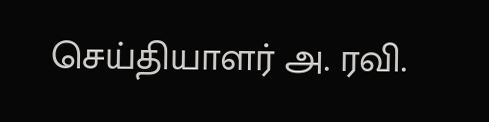செய்தியாளர் அ. ரவி.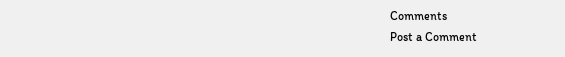Comments
Post a Comment